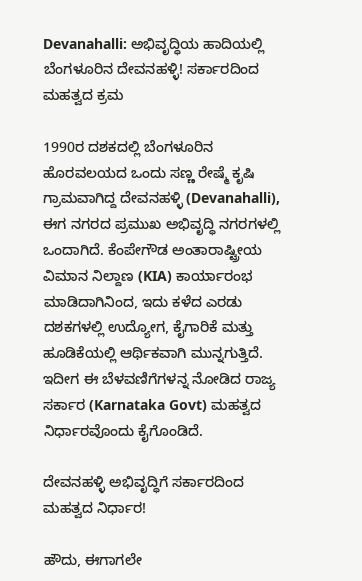Devanahalli: ಅಭಿವೃದ್ಧಿಯ ಹಾದಿಯಲ್ಲಿ ಬೆಂಗಳೂರಿನ ದೇವನಹಳ್ಳಿ! ಸರ್ಕಾರದಿಂದ ಮಹತ್ವದ ಕ್ರಮ

1990ರ ದಶಕದಲ್ಲಿ ಬೆಂಗಳೂರಿನ ಹೊರವಲಯದ ಒಂದು ಸಣ್ಣ ರೇಷ್ಮೆ ಕೃಷಿ ಗ್ರಾಮವಾಗಿದ್ದ ದೇವನಹಳ್ಳಿ (Devanahalli), ಈಗ ನಗರದ ಪ್ರಮುಖ ಅಭಿವೃದ್ಧಿ ನಗರಗಳಲ್ಲಿ ಒಂದಾಗಿದೆ. ಕೆಂಪೇಗೌಡ ಅಂತಾರಾಷ್ಟ್ರೀಯ ವಿಮಾನ ನಿಲ್ದಾಣ (KIA) ಕಾರ್ಯಾರಂಭ ಮಾಡಿದಾಗಿನಿಂದ, ಇದು ಕಳೆದ ಎರಡು ದಶಕಗಳಲ್ಲಿ ಉದ್ಯೋಗ, ಕೈಗಾರಿಕೆ ಮತ್ತು ಹೂಡಿಕೆಯಲ್ಲಿ ಆರ್ಥಿಕವಾಗಿ ಮುನ್ನಗುತ್ತಿದೆ. ಇದೀಗ ಈ ಬೆಳವಣಿಗೆಗಳನ್ನ ನೋಡಿದ ರಾಜ್ಯ ಸರ್ಕಾರ (Karnataka Govt) ಮಹತ್ವದ ನಿರ್ಧಾರವೊಂದು ಕೈಗೊಂಡಿದೆ.

ದೇವನಹಳ್ಳಿ ಅಭಿವೃದ್ಧಿಗೆ ಸರ್ಕಾರದಿಂದ ಮಹತ್ವದ ನಿರ್ಧಾರ!

ಹೌದು, ಈಗಾಗಲೇ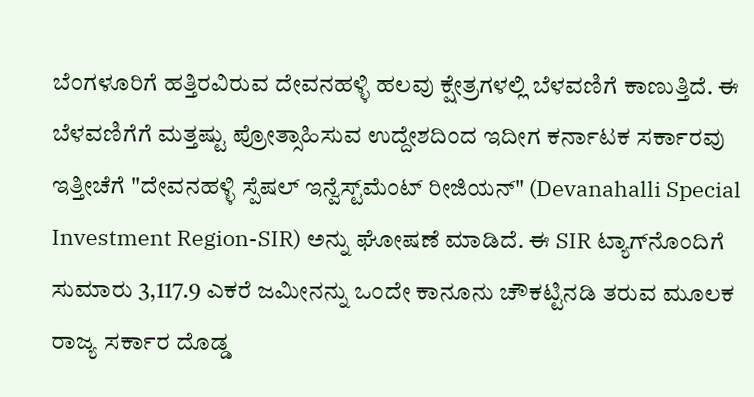ಬೆಂಗಳೂರಿಗೆ ಹತ್ತಿರವಿರುವ ದೇವನಹಳ್ಳಿ ಹಲವು ಕ್ಷೇತ್ರಗಳಲ್ಲಿ ಬೆಳವಣಿಗೆ ಕಾಣುತ್ತಿದೆ. ಈ ಬೆಳವಣಿಗೆಗೆ ಮತ್ತಷ್ಟು ಪ್ರೋತ್ಸಾಹಿಸುವ ಉದ್ದೇಶದಿಂದ ಇದೀಗ ಕರ್ನಾಟಕ ಸರ್ಕಾರವು ಇತ್ತೀಚೆಗೆ "ದೇವನಹಳ್ಳಿ ಸ್ಪೆಷಲ್‌ ಇನ್ವೆಸ್ಟ್‌ಮೆಂಟ್‌ ರೀಜಿಯನ್‌" (Devanahalli Special Investment Region-SIR) ಅನ್ನು ಘೋಷಣೆ ಮಾಡಿದೆ. ಈ SIR ಟ್ಯಾಗ್‌ನೊಂದಿಗೆ ಸುಮಾರು 3,117.9 ಎಕರೆ ಜಮೀನನ್ನು ಒಂದೇ ಕಾನೂನು ಚೌಕಟ್ಟಿನಡಿ ತರುವ ಮೂಲಕ ರಾಜ್ಯ ಸರ್ಕಾರ ದೊಡ್ಡ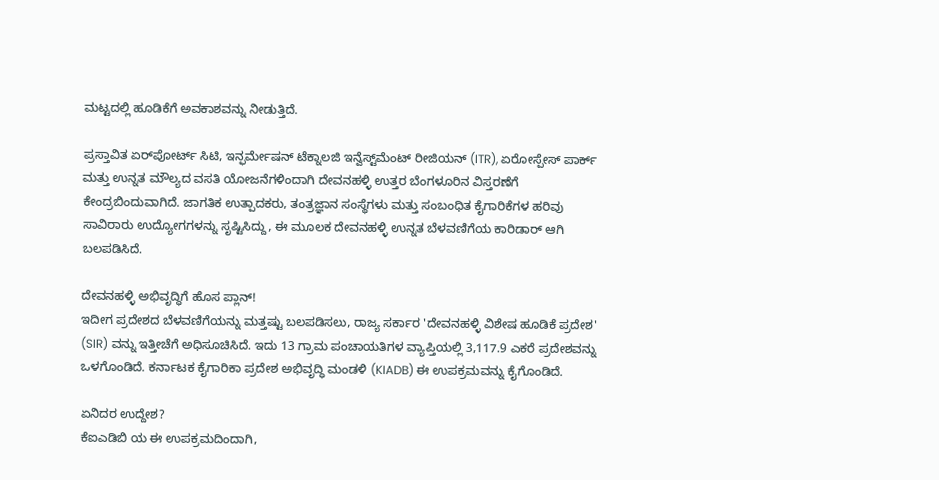ಮಟ್ಟದಲ್ಲಿ ಹೂಡಿಕೆಗೆ ಅವಕಾಶವನ್ನು ನೀಡುತ್ತಿದೆ.

ಪ್ರಸ್ತಾವಿತ ಏರ್‌ಪೋರ್ಟ್ ಸಿಟಿ, ಇನ್ಫರ್ಮೇಷನ್ ಟೆಕ್ನಾಲಜಿ ಇನ್ವೆಸ್ಟ್‌ಮೆಂಟ್ ರೀಜಿಯನ್ (ITR), ಏರೋಸ್ಪೇಸ್ ಪಾರ್ಕ್ ಮತ್ತು ಉನ್ನತ ಮೌಲ್ಯದ ವಸತಿ ಯೋಜನೆಗಳಿಂದಾಗಿ ದೇವನಹಳ್ಳಿ ಉತ್ತರ ಬೆಂಗಳೂರಿನ ವಿಸ್ತರಣೆಗೆ ಕೇಂದ್ರಬಿಂದುವಾಗಿದೆ. ಜಾಗತಿಕ ಉತ್ಪಾದಕರು, ತಂತ್ರಜ್ಞಾನ ಸಂಸ್ಥೆಗಳು ಮತ್ತು ಸಂಬಂಧಿತ ಕೈಗಾರಿಕೆಗಳ ಹರಿವು ಸಾವಿರಾರು ಉದ್ಯೋಗಗಳನ್ನು ಸೃಷ್ಟಿಸಿದ್ದು, ಈ ಮೂಲಕ ದೇವನಹಳ್ಳಿ ಉನ್ನತ ಬೆಳವಣಿಗೆಯ ಕಾರಿಡಾರ್ ಆಗಿ ಬಲಪಡಿಸಿದೆ.

ದೇವನಹಳ್ಳಿ ಅಭಿವೃದ್ಧಿಗೆ ಹೊಸ ಪ್ಲಾನ್‌!
ಇದೀಗ ಪ್ರದೇಶದ ಬೆಳವಣಿಗೆಯನ್ನು ಮತ್ತಷ್ಟು ಬಲಪಡಿಸಲು, ರಾಜ್ಯ ಸರ್ಕಾರ 'ದೇವನಹಳ್ಳಿ ವಿಶೇಷ ಹೂಡಿಕೆ ಪ್ರದೇಶ' (SIR) ವನ್ನು ಇತ್ತೀಚೆಗೆ ಅಧಿಸೂಚಿಸಿದೆ. ಇದು 13 ಗ್ರಾಮ ಪಂಚಾಯತಿಗಳ ವ್ಯಾಪ್ತಿಯಲ್ಲಿ 3,117.9 ಎಕರೆ ಪ್ರದೇಶವನ್ನು ಒಳಗೊಂಡಿದೆ. ಕರ್ನಾಟಕ ಕೈಗಾರಿಕಾ ಪ್ರದೇಶ ಅಭಿವೃದ್ಧಿ ಮಂಡಳಿ (KIADB) ಈ ಉಪಕ್ರಮವನ್ನು ಕೈಗೊಂಡಿದೆ.

ಏನಿದರ ಉದ್ದೇಶ?
ಕೆಐಎಡಿಬಿ ಯ ಈ ಉಪಕ್ರಮದಿಂದಾಗಿ,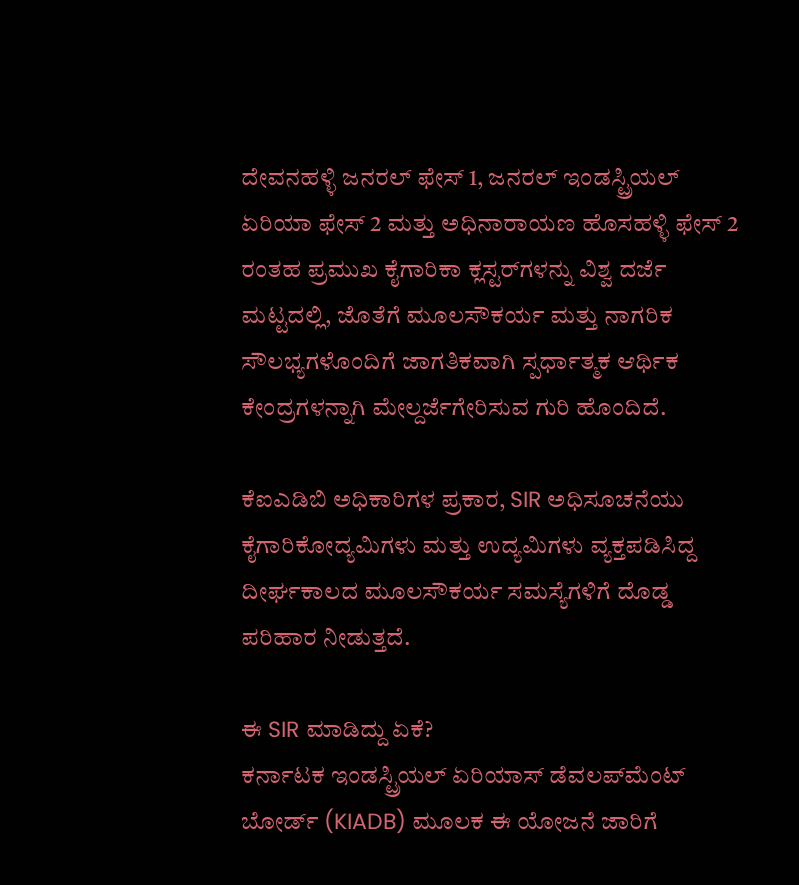ದೇವನಹಳ್ಳಿ ಜನರಲ್ ಫೇಸ್ 1, ಜನರಲ್ ಇಂಡಸ್ಟ್ರಿಯಲ್ ಏರಿಯಾ ಫೇಸ್ 2 ಮತ್ತು ಅಧಿನಾರಾಯಣ ಹೊಸಹಳ್ಳಿ ಫೇಸ್ 2 ರಂತಹ ಪ್ರಮುಖ ಕೈಗಾರಿಕಾ ಕ್ಲಸ್ಟರ್‌ಗಳನ್ನು ವಿಶ್ವ ದರ್ಜೆ ಮಟ್ಟದಲ್ಲಿ, ಜೊತೆಗೆ ಮೂಲಸೌಕರ್ಯ ಮತ್ತು ನಾಗರಿಕ ಸೌಲಭ್ಯಗಳೊಂದಿಗೆ ಜಾಗತಿಕವಾಗಿ ಸ್ಪರ್ಧಾತ್ಮಕ ಆರ್ಥಿಕ ಕೇಂದ್ರಗಳನ್ನಾಗಿ ಮೇಲ್ದರ್ಜೆಗೇರಿಸುವ ಗುರಿ ಹೊಂದಿದೆ.

ಕೆಐಎಡಿಬಿ ಅಧಿಕಾರಿಗಳ ಪ್ರಕಾರ, SIR ಅಧಿಸೂಚನೆಯು ಕೈಗಾರಿಕೋದ್ಯಮಿಗಳು ಮತ್ತು ಉದ್ಯಮಿಗಳು ವ್ಯಕ್ತಪಡಿಸಿದ್ದ ದೀರ್ಘಕಾಲದ ಮೂಲಸೌಕರ್ಯ ಸಮಸ್ಯೆಗಳಿಗೆ ದೊಡ್ಡ ಪರಿಹಾರ ನೀಡುತ್ತದೆ.

ಈ SIR ಮಾಡಿದ್ದು ಏಕೆ?
ಕರ್ನಾಟಕ ಇಂಡಸ್ಟ್ರಿಯಲ್‌ ಏರಿಯಾಸ್‌ ಡೆವಲಪ್‌ಮೆಂಟ್‌ ಬೋರ್ಡ್‌ (KIADB) ಮೂಲಕ ಈ ಯೋಜನೆ ಜಾರಿಗೆ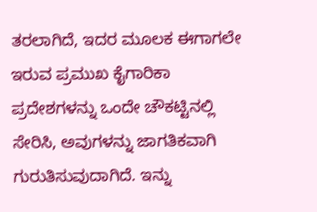ತರಲಾಗಿದೆ, ಇದರ ಮೂಲಕ ಈಗಾಗಲೇ ಇರುವ ಪ್ರಮುಖ ಕೈಗಾರಿಕಾ ಪ್ರದೇಶಗಳನ್ನು ಒಂದೇ ಚೌಕಟ್ಟಿನಲ್ಲಿ ಸೇರಿಸಿ, ಅವುಗಳನ್ನು ಜಾಗತಿಕವಾಗಿ ಗುರುತಿಸುವುದಾಗಿದೆ. ಇನ್ನು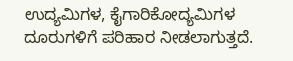ಉದ್ಯಮಿಗಳ, ಕೈಗಾರಿಕೋದ್ಯಮಿಗಳ ದೂರುಗಳಿಗೆ ಪರಿಹಾರ ನೀಡಲಾಗುತ್ತದೆ.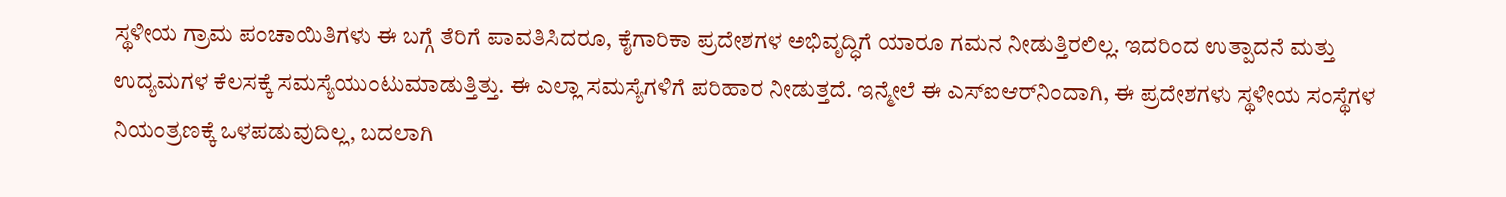ಸ್ಥಳೀಯ ಗ್ರಾಮ ಪಂಚಾಯಿತಿಗಳು ಈ ಬಗ್ಗೆ ತೆರಿಗೆ ಪಾವತಿಸಿದರೂ, ಕೈಗಾರಿಕಾ ಪ್ರದೇಶಗಳ ಅಭಿವೃದ್ಧಿಗೆ ಯಾರೂ ಗಮನ ನೀಡುತ್ತಿರಲಿಲ್ಲ. ಇದರಿಂದ ಉತ್ಪಾದನೆ ಮತ್ತು ಉದ್ಯಮಗಳ ಕೆಲಸಕ್ಕೆ ಸಮಸ್ಯೆಯುಂಟುಮಾಡುತ್ತಿತ್ತು. ಈ ಎಲ್ಲಾ ಸಮಸ್ಯೆಗಳಿಗೆ ಪರಿಹಾರ ನೀಡುತ್ತದೆ. ಇನ್ಮೇಲೆ ಈ ಎಸ್‌ಐಆರ್‌ನಿಂದಾಗಿ, ಈ ಪ್ರದೇಶಗಳು ಸ್ಥಳೀಯ ಸಂಸ್ಥೆಗಳ ನಿಯಂತ್ರಣಕ್ಕೆ ಒಳಪಡುವುದಿಲ್ಲ, ಬದಲಾಗಿ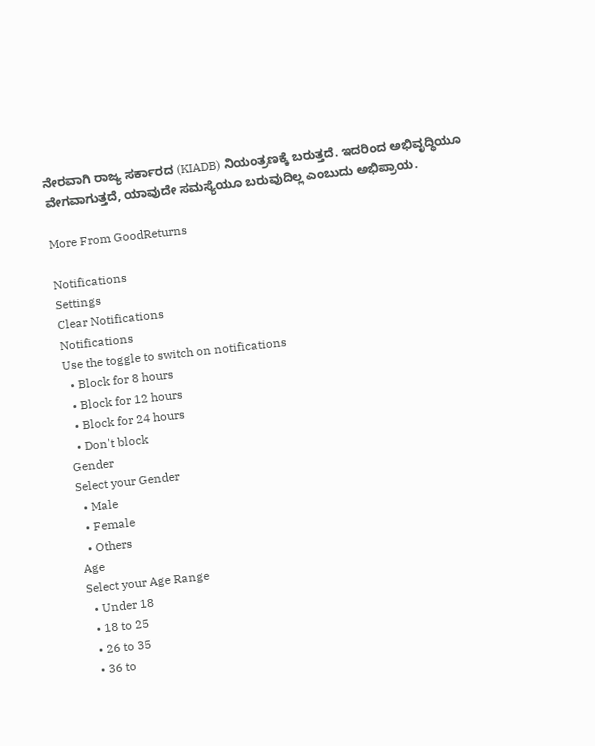ನೇರವಾಗಿ ರಾಜ್ಯ ಸರ್ಕಾರದ (KIADB) ನಿಯಂತ್ರಣಕ್ಕೆ ಬರುತ್ತದೆ. ಇದರಿಂದ ಅಭಿವೃದ್ಧಿಯೂ ವೇಗವಾಗುತ್ತದೆ, ಯಾವುದೇ ಸಮಸ್ಯೆಯೂ ಬರುವುದಿಲ್ಲ ಎಂಬುದು ಅಭಿಪ್ರಾಯ.

More From GoodReturns

Notifications
Settings
Clear Notifications
Notifications
Use the toggle to switch on notifications
  • Block for 8 hours
  • Block for 12 hours
  • Block for 24 hours
  • Don't block
Gender
Select your Gender
  • Male
  • Female
  • Others
Age
Select your Age Range
  • Under 18
  • 18 to 25
  • 26 to 35
  • 36 to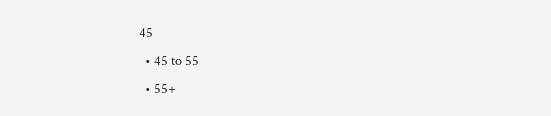45
  • 45 to 55
  • 55+